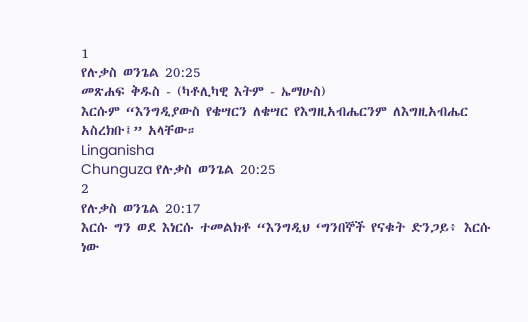1
የሉቃስ ወንጌል 20:25
መጽሐፍ ቅዱስ - (ካቶሊካዊ እትም - ኤማሁስ)
እርሱም “እንግዲያውስ የቄሣርን ለቄሣር የእግዚአብሔርንም ለእግዚአብሔር አስረክቡ፤” አላቸው።
Linganisha
Chunguza የሉቃስ ወንጌል 20:25
2
የሉቃስ ወንጌል 20:17
እርሱ ግን ወደ እነርሱ ተመልክቶ “እንግዲህ ‘ግንበኞች የናቁት ድንጋይ፥ እርሱ ነው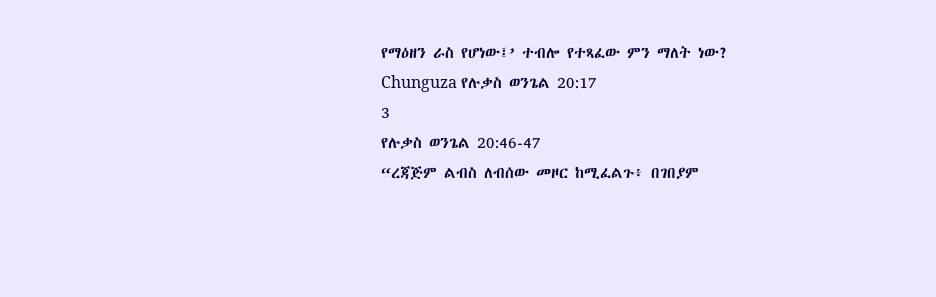የማዕዘን ራስ የሆነው፤’ ተብሎ የተጻፈው ምን ማለት ነው?
Chunguza የሉቃስ ወንጌል 20:17
3
የሉቃስ ወንጌል 20:46-47
“ረጃጅም ልብስ ለብሰው መዞር ከሚፈልጉ፥ በገበያም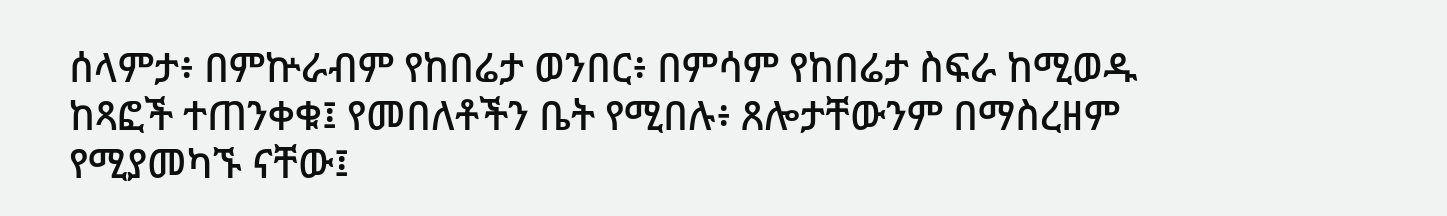ሰላምታ፥ በምኵራብም የከበሬታ ወንበር፥ በምሳም የከበሬታ ስፍራ ከሚወዱ ከጻፎች ተጠንቀቁ፤ የመበለቶችን ቤት የሚበሉ፥ ጸሎታቸውንም በማስረዘም የሚያመካኙ ናቸው፤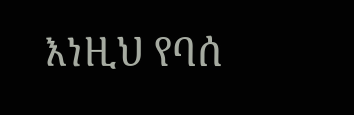እነዚህ የባሰ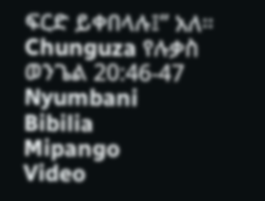ፍርድ ይቀበላሉ፤” አለ።
Chunguza የሉቃስ ወንጌል 20:46-47
Nyumbani
Bibilia
Mipango
Video